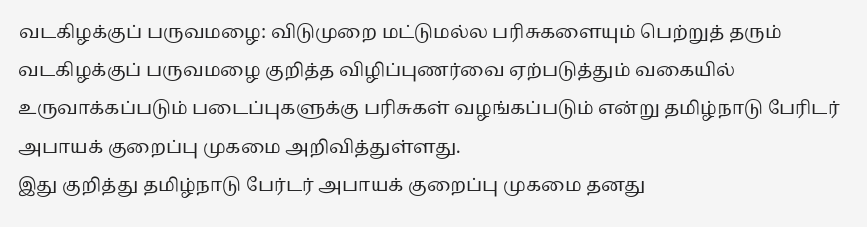வடகிழக்குப் பருவமழை: விடுமுறை மட்டுமல்ல பரிசுகளையும் பெற்றுத் தரும்
வடகிழக்குப் பருவமழை குறித்த விழிப்புணர்வை ஏற்படுத்தும் வகையில் உருவாக்கப்படும் படைப்புகளுக்கு பரிசுகள் வழங்கப்படும் என்று தமிழ்நாடு பேரிடர் அபாயக் குறைப்பு முகமை அறிவித்துள்ளது.
இது குறித்து தமிழ்நாடு பேர்டர் அபாயக் குறைப்பு முகமை தனது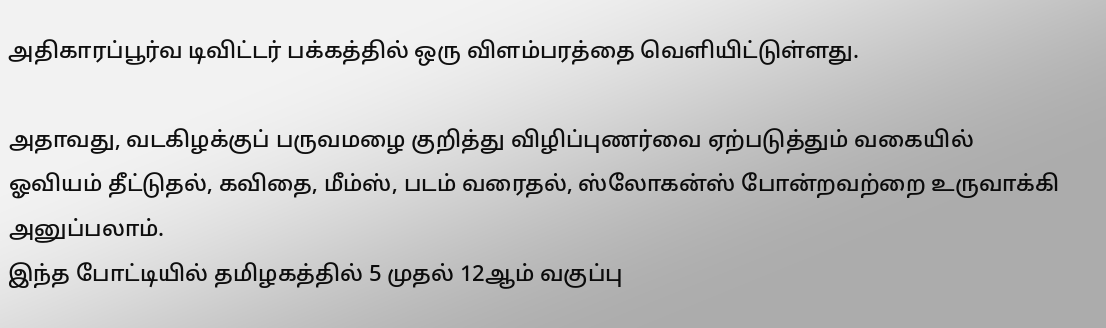அதிகாரப்பூர்வ டிவிட்டர் பக்கத்தில் ஒரு விளம்பரத்தை வெளியிட்டுள்ளது.

அதாவது, வடகிழக்குப் பருவமழை குறித்து விழிப்புணர்வை ஏற்படுத்தும் வகையில் ஓவியம் தீட்டுதல், கவிதை, மீம்ஸ், படம் வரைதல், ஸ்லோகன்ஸ் போன்றவற்றை உருவாக்கி அனுப்பலாம்.
இந்த போட்டியில் தமிழகத்தில் 5 முதல் 12ஆம் வகுப்பு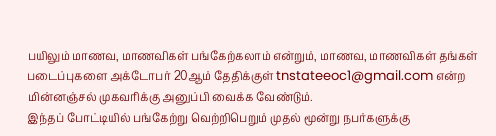பயிலும் மாணவ, மாணவிகள் பங்கேற்கலாம் என்றும், மாணவ, மாணவிகள் தங்கள் படைப்புகளை அக்டோபர் 20ஆம் தேதிக்குள் tnstateeoc1@gmail.com என்ற மின்னஞ்சல் முகவரிக்கு அனுப்பி வைக்க வேண்டும்.
இந்தப் போட்டியில் பங்கேற்று வெற்றிபெறும் முதல் மூன்று நபர்களுக்கு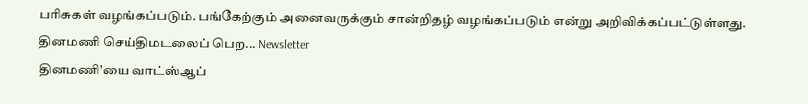பரிசுகள் வழங்கப்படும். பங்கேற்கும் அனைவருக்கும் சான்றிதழ் வழங்கப்படும் என்று அறிவிக்கப்பட்டுள்ளது.
தினமணி செய்திமடலைப் பெற... Newsletter
தினமணி'யை வாட்ஸ்ஆப்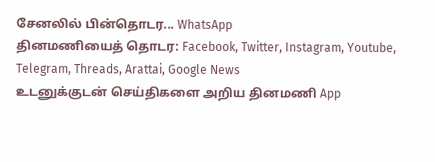சேனலில் பின்தொடர... WhatsApp
தினமணியைத் தொடர: Facebook, Twitter, Instagram, Youtube, Telegram, Threads, Arattai, Google News
உடனுக்குடன் செய்திகளை அறிய தினமணி App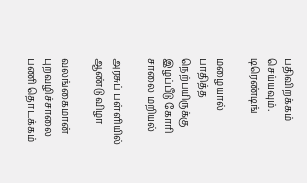பதிவிறக்கம் செய்யவும்.
டிரெண்டிங்

மழையால் பாதித்த நெற்பயிருக்கு இழப்பீடு கோரி சாலை மறியல்

அரசுப் பள்ளியில் ஆண்டு விழா

வலங்கைமான் புறவழிச்சாலை பணி தொடக்கம்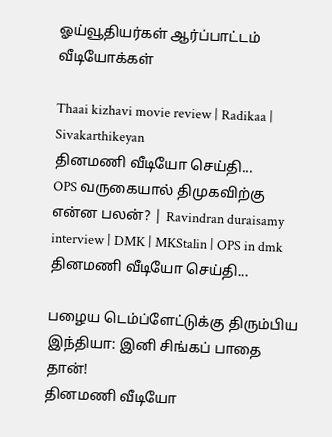ஓய்வூதியர்கள் ஆர்ப்பாட்டம்
வீடியோக்கள்

Thaai kizhavi movie review | Radikaa | Sivakarthikeyan
தினமணி வீடியோ செய்தி...
OPS வருகையால் திமுகவிற்கு என்ன பலன்? | Ravindran duraisamy interview | DMK | MKStalin | OPS in dmk
தினமணி வீடியோ செய்தி...

பழைய டெம்ப்ளேட்டுக்கு திரும்பிய இந்தியா: இனி சிங்கப் பாதை தான்!
தினமணி வீடியோ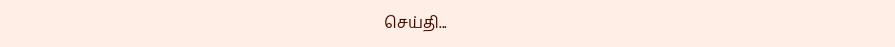செய்தி...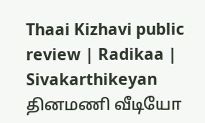Thaai Kizhavi public review | Radikaa | Sivakarthikeyan
தினமணி வீடியோ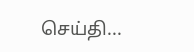செய்தி...